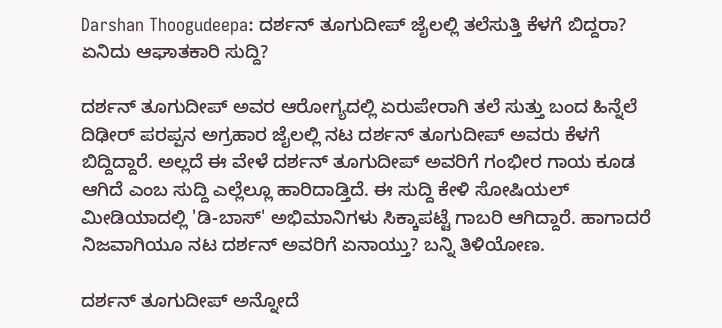Darshan Thoogudeepa: ದರ್ಶನ್ ತೂಗುದೀಪ್ ಜೈಲಲ್ಲಿ ತಲೆಸುತ್ತಿ ಕೆಳಗೆ ಬಿದ್ದರಾ? ಏನಿದು ಆಘಾತಕಾರಿ ಸುದ್ದಿ?

ದರ್ಶನ್ ತೂಗುದೀಪ್ ಅವರ ಆರೋಗ್ಯದಲ್ಲಿ ಏರುಪೇರಾಗಿ ತಲೆ ಸುತ್ತು ಬಂದ ಹಿನ್ನೆಲೆ ದಿಢೀರ್ ಪರಪ್ಪನ ಅಗ್ರಹಾರ ಜೈಲಲ್ಲಿ ನಟ ದರ್ಶನ್ ತೂಗುದೀಪ್ ಅವರು ಕೆಳಗೆ ಬಿದ್ದಿದ್ದಾರೆ. ಅಲ್ಲದೆ ಈ ವೇಳೆ ದರ್ಶನ್ ತೂಗುದೀಪ್ ಅವರಿಗೆ ಗಂಭೀರ ಗಾಯ ಕೂಡ ಆಗಿದೆ ಎಂಬ ಸುದ್ದಿ ಎಲ್ಲೆಲ್ಲೂ ಹಾರಿದಾಡ್ತಿದೆ. ಈ ಸುದ್ದಿ ಕೇಳಿ ಸೋಷಿಯಲ್ ಮೀಡಿಯಾದಲ್ಲಿ 'ಡಿ-ಬಾಸ್' ಅಭಿಮಾನಿಗಳು ಸಿಕ್ಕಾಪಟ್ಟೆ ಗಾಬರಿ ಆಗಿದ್ದಾರೆ. ಹಾಗಾದರೆ ನಿಜವಾಗಿಯೂ ನಟ ದರ್ಶನ್ ಅವರಿಗೆ ಏನಾಯ್ತು? ಬನ್ನಿ ತಿಳಿಯೋಣ.

ದರ್ಶನ್ ತೂಗುದೀಪ್ ಅನ್ನೋದೆ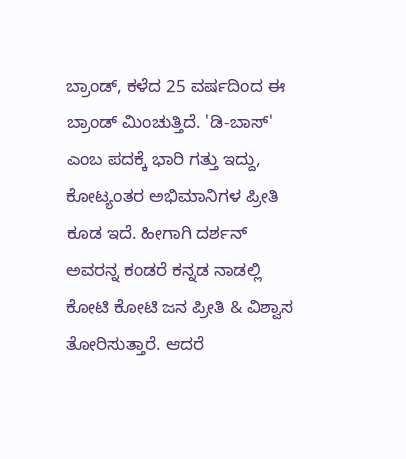ಬ್ರಾಂಡ್, ಕಳೆದ 25 ವರ್ಷದಿಂದ ಈ ಬ್ರಾಂಡ್ ಮಿಂಚುತ್ತಿದೆ. 'ಡಿ-ಬಾಸ್' ಎಂಬ ಪದಕ್ಕೆ ಭಾರಿ ಗತ್ತು ಇದ್ದು, ಕೋಟ್ಯಂತರ ಅಭಿಮಾನಿಗಳ ಪ್ರೀತಿ ಕೂಡ ಇದೆ. ಹೀಗಾಗಿ ದರ್ಶನ್ ಅವರನ್ನ ಕಂಡರೆ ಕನ್ನಡ ನಾಡಲ್ಲಿ ಕೋಟಿ ಕೋಟಿ ಜನ ಪ್ರೀತಿ & ವಿಶ್ವಾಸ ತೋರಿಸುತ್ತಾರೆ. ಆದರೆ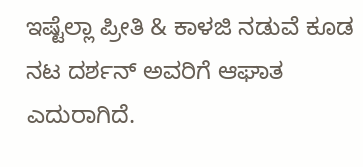ಇಷ್ಟೆಲ್ಲಾ ಪ್ರೀತಿ & ಕಾಳಜಿ ನಡುವೆ ಕೂಡ ನಟ ದರ್ಶನ್ ಅವರಿಗೆ ಆಘಾತ ಎದುರಾಗಿದೆ.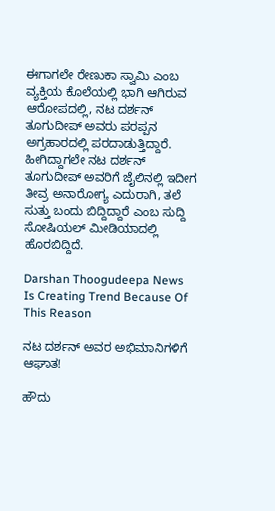ಈಗಾಗಲೇ ರೇಣುಕಾ ಸ್ವಾಮಿ ಎಂಬ ವ್ಯಕ್ತಿಯ ಕೊಲೆಯಲ್ಲಿ ಭಾಗಿ ಆಗಿರುವ ಆರೋಪದಲ್ಲಿ, ನಟ ದರ್ಶನ್ ತೂಗುದೀಪ್ ಅವರು ಪರಪ್ಪನ ಅಗ್ರಹಾರದಲ್ಲಿ ಪರದಾಡುತ್ತಿದ್ದಾರೆ. ಹೀಗಿದ್ದಾಗಲೇ ನಟ ದರ್ಶನ್ ತೂಗುದೀಪ್ ಅವರಿಗೆ ಜೈಲಿನಲ್ಲಿ ಇದೀಗ ತೀವ್ರ ಅನಾರೋಗ್ಯ ಎದುರಾಗಿ, ತಲೆ ಸುತ್ತು ಬಂದು ಬಿದ್ದಿದ್ದಾರೆ ಎಂಬ ಸುದ್ದಿ ಸೋಷಿಯಲ್ ಮೀಡಿಯಾದಲ್ಲಿ ಹೊರಬಿದ್ದಿದೆ.

Darshan Thoogudeepa News Is Creating Trend Because Of This Reason

ನಟ ದರ್ಶನ್ ಅವರ ಅಭಿಮಾನಿಗಳಿಗೆ ಆಘಾತ!

ಹೌದು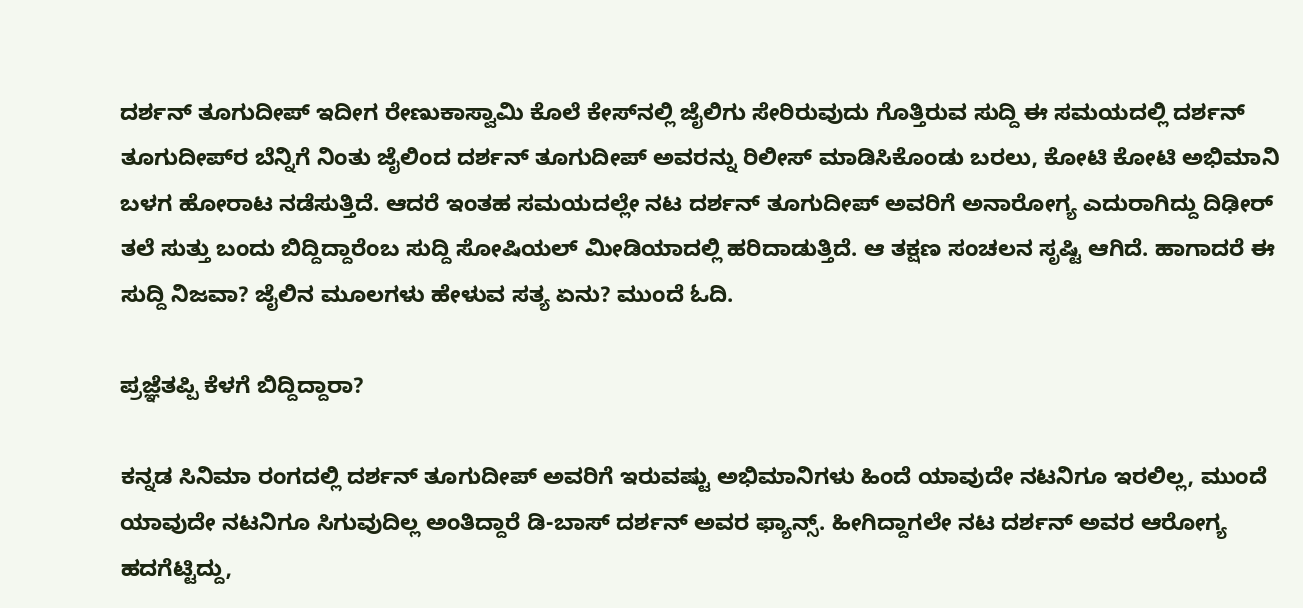ದರ್ಶನ್ ತೂಗುದೀಪ್ ಇದೀಗ ರೇಣುಕಾಸ್ವಾಮಿ ಕೊಲೆ ಕೇಸ್‌ನಲ್ಲಿ ಜೈಲಿಗು ಸೇರಿರುವುದು ಗೊತ್ತಿರುವ ಸುದ್ದಿ ಈ ಸಮಯದಲ್ಲಿ ದರ್ಶನ್ ತೂಗುದೀಪ್‌ರ ಬೆನ್ನಿಗೆ ನಿಂತು ಜೈಲಿಂದ ದರ್ಶನ್ ತೂಗುದೀಪ್ ಅವರನ್ನು ರಿಲೀಸ್ ಮಾಡಿಸಿಕೊಂಡು ಬರಲು, ಕೋಟಿ ಕೋಟಿ ಅಭಿಮಾನಿ ಬಳಗ ಹೋರಾಟ ನಡೆಸುತ್ತಿದೆ. ಆದರೆ ಇಂತಹ ಸಮಯದಲ್ಲೇ ನಟ ದರ್ಶನ್ ತೂಗುದೀಪ್ ಅವರಿಗೆ ಅನಾರೋಗ್ಯ ಎದುರಾಗಿದ್ದು ದಿಢೀರ್ ತಲೆ ಸುತ್ತು ಬಂದು ಬಿದ್ದಿದ್ದಾರೆಂಬ ಸುದ್ದಿ ಸೋಷಿಯಲ್ ಮೀಡಿಯಾದಲ್ಲಿ ಹರಿದಾಡುತ್ತಿದೆ. ಆ ತಕ್ಷಣ ಸಂಚಲನ ಸೃಷ್ಟಿ ಆಗಿದೆ. ಹಾಗಾದರೆ ಈ ಸುದ್ದಿ ನಿಜವಾ? ಜೈಲಿನ ಮೂಲಗಳು ಹೇಳುವ ಸತ್ಯ ಏನು? ಮುಂದೆ ಓದಿ.

ಪ್ರಜ್ಞೆತಪ್ಪಿ ಕೆಳಗೆ ಬಿದ್ದಿದ್ದಾರಾ?

ಕನ್ನಡ ಸಿನಿಮಾ ರಂಗದಲ್ಲಿ ದರ್ಶನ್ ತೂಗುದೀಪ್ ಅವರಿಗೆ ಇರುವಷ್ಟು ಅಭಿಮಾನಿಗಳು ಹಿಂದೆ ಯಾವುದೇ ನಟನಿಗೂ ಇರಲಿಲ್ಲ, ಮುಂದೆ ಯಾವುದೇ ನಟನಿಗೂ ಸಿಗುವುದಿಲ್ಲ ಅಂತಿದ್ದಾರೆ ಡಿ-ಬಾಸ್ ದರ್ಶನ್ ಅವರ ಫ್ಯಾನ್ಸ್. ಹೀಗಿದ್ದಾಗಲೇ ನಟ ದರ್ಶನ್ ಅವರ ಆರೋಗ್ಯ ಹದಗೆಟ್ಟಿದ್ದು,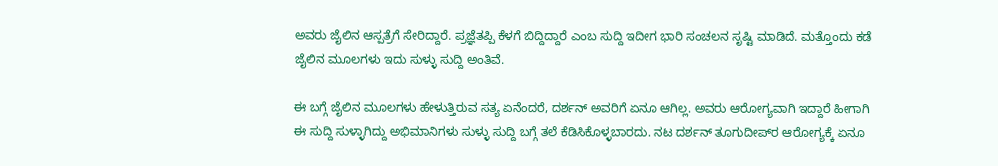ಅವರು ಜೈಲಿನ ಆಸ್ಪತ್ರೆಗೆ ಸೇರಿದ್ದಾರೆ. ಪ್ರಜ್ಞೆತಪ್ಪಿ ಕೆಳಗೆ ಬಿದ್ದಿದ್ದಾರೆ ಎಂಬ ಸುದ್ದಿ ಇದೀಗ ಭಾರಿ ಸಂಚಲನ ಸೃಷ್ಟಿ ಮಾಡಿದೆ. ಮತ್ತೊಂದು ಕಡೆ ಜೈಲಿನ ಮೂಲಗಳು ಇದು ಸುಳ್ಳು ಸುದ್ದಿ ಅಂತಿವೆ.

ಈ ಬಗ್ಗೆ ಜೈಲಿನ ಮೂಲಗಳು ಹೇಳುತ್ತಿರುವ ಸತ್ಯ ಏನೆಂದರೆ, ದರ್ಶನ್ ಅವರಿಗೆ ಏನೂ ಆಗಿಲ್ಲ. ಅವರು ಆರೋಗ್ಯವಾಗಿ ಇದ್ದಾರೆ ಹೀಗಾಗಿ ಈ ಸುದ್ದಿ ಸುಳ್ಳಾಗಿದ್ದು ಅಭಿಮಾನಿಗಳು ಸುಳ್ಳು ಸುದ್ದಿ ಬಗ್ಗೆ ತಲೆ ಕೆಡಿಸಿಕೊಳ್ಳಬಾರದು. ನಟ ದರ್ಶನ್ ತೂಗುದೀಪ್‌ರ ಆರೋಗ್ಯಕ್ಕೆ ಏನೂ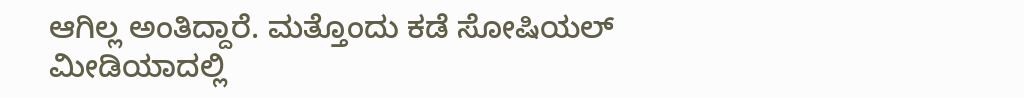ಆಗಿಲ್ಲ ಅಂತಿದ್ದಾರೆ. ಮತ್ತೊಂದು ಕಡೆ ಸೋಷಿಯಲ್ ಮೀಡಿಯಾದಲ್ಲಿ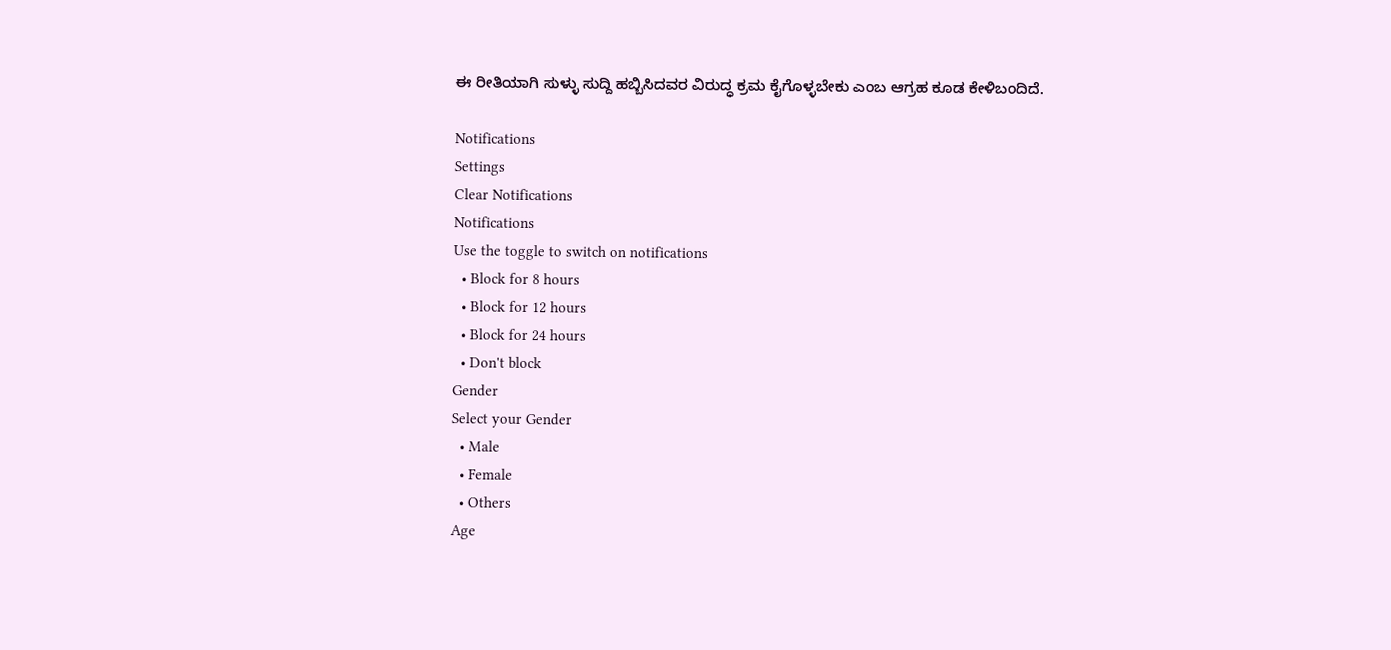ಈ ರೀತಿಯಾಗಿ ಸುಳ್ಳು ಸುದ್ದಿ ಹಬ್ಬಿಸಿದವರ ವಿರುದ್ಧ ಕ್ರಮ ಕೈಗೊಳ್ಳಬೇಕು ಎಂಬ ಆಗ್ರಹ ಕೂಡ ಕೇಳಿಬಂದಿದೆ.

Notifications
Settings
Clear Notifications
Notifications
Use the toggle to switch on notifications
  • Block for 8 hours
  • Block for 12 hours
  • Block for 24 hours
  • Don't block
Gender
Select your Gender
  • Male
  • Female
  • Others
Age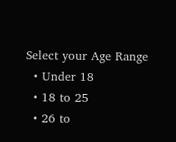Select your Age Range
  • Under 18
  • 18 to 25
  • 26 to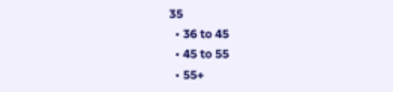35
  • 36 to 45
  • 45 to 55
  • 55+